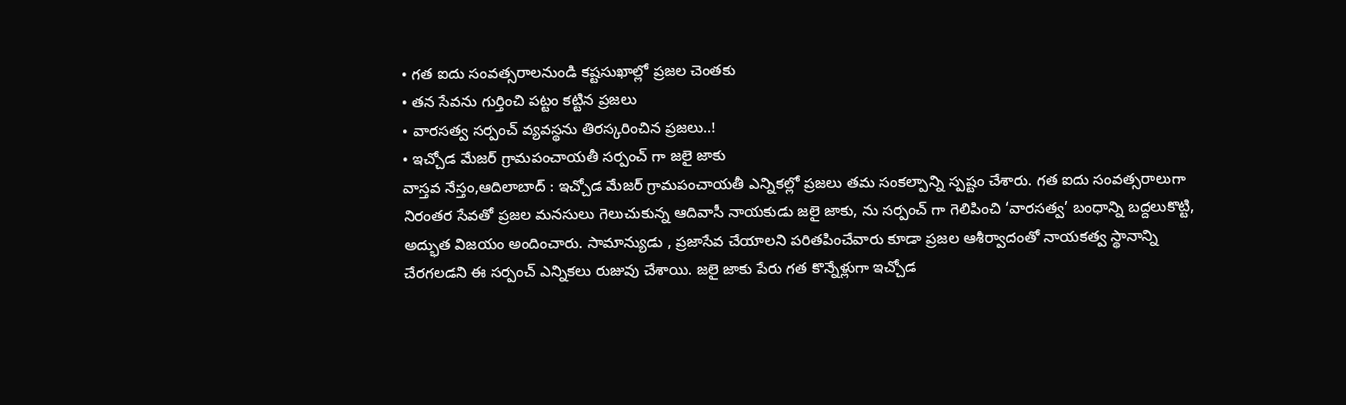• గత ఐదు సంవత్సరాలనుండి కష్టసుఖాల్లో ప్రజల చెంతకు
• తన సేవను గుర్తించి పట్టం కట్టిన ప్రజలు
• వారసత్వ సర్పంచ్ వ్యవస్థను తిరస్కరించిన ప్రజలు..!
• ఇచ్చోడ మేజర్ గ్రామపంచాయతీ సర్పంచ్ గా జలై జాకు
వాస్తవ నేస్తం,ఆదిలాబాద్ : ఇచ్చోడ మేజర్ గ్రామపంచాయతీ ఎన్నికల్లో ప్రజలు తమ సంకల్పాన్ని స్పష్టం చేశారు. గత ఐదు సంవత్సరాలుగా నిరంతర సేవతో ప్రజల మనసులు గెలుచుకున్న ఆదివాసీ నాయకుడు జలై జాకు, ను సర్పంచ్ గా గెలిపించి ‘వారసత్వ’ బంధాన్ని బద్దలుకొట్టి, అద్భుత విజయం అందించారు. సామాన్యుడు , ప్రజాసేవ చేయాలని పరితపించేవారు కూడా ప్రజల ఆశీర్వాదంతో నాయకత్వ స్థానాన్ని చేరగలడని ఈ సర్పంచ్ ఎన్నికలు రుజువు చేశాయి. జలై జాకు పేరు గత కొన్నేళ్లుగా ఇచ్చోడ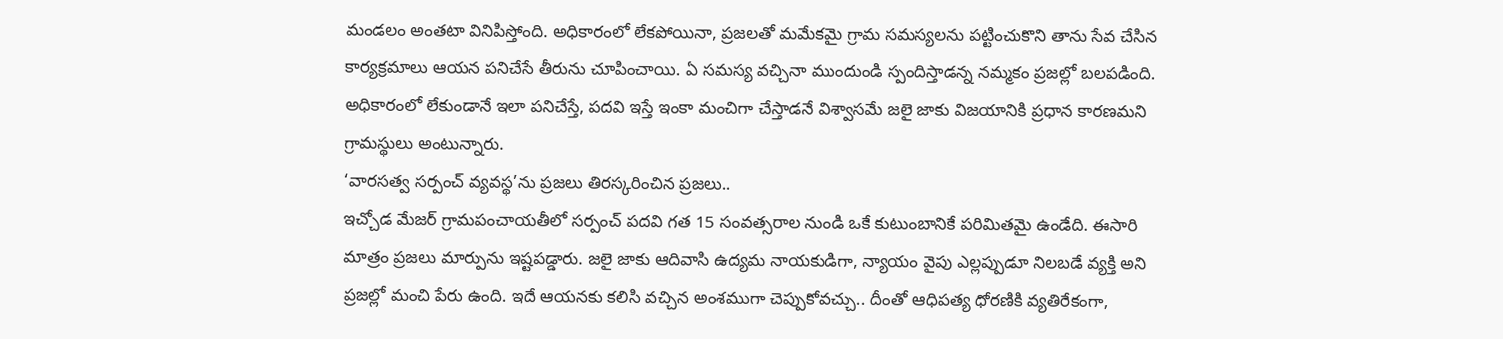మండలం అంతటా వినిపిస్తోంది. అధికారంలో లేకపోయినా, ప్రజలతో మమేకమై గ్రామ సమస్యలను పట్టించుకొని తాను సేవ చేసిన కార్యక్రమాలు ఆయన పనిచేసే తీరును చూపించాయి. ఏ సమస్య వచ్చినా ముందుండి స్పందిస్తాడన్న నమ్మకం ప్రజల్లో బలపడింది. అధికారంలో లేకుండానే ఇలా పనిచేస్తే, పదవి ఇస్తే ఇంకా మంచిగా చేస్తాడనే విశ్వాసమే జలై జాకు విజయానికి ప్రధాన కారణమని గ్రామస్థులు అంటున్నారు.
‘వారసత్వ సర్పంచ్ వ్యవస్థ’ను ప్రజలు తిరస్కరించిన ప్రజలు..
ఇచ్చోడ మేజర్ గ్రామపంచాయతీలో సర్పంచ్ పదవి గత 15 సంవత్సరాల నుండి ఒకే కుటుంబానికే పరిమితమై ఉండేది. ఈసారి మాత్రం ప్రజలు మార్పును ఇష్టపడ్డారు. జలై జాకు ఆదివాసి ఉద్యమ నాయకుడిగా, న్యాయం వైపు ఎల్లప్పుడూ నిలబడే వ్యక్తి అని ప్రజల్లో మంచి పేరు ఉంది. ఇదే ఆయనకు కలిసి వచ్చిన అంశముగా చెప్పుకోవచ్చు.. దీంతో ఆధిపత్య ధోరణికి వ్యతిరేకంగా,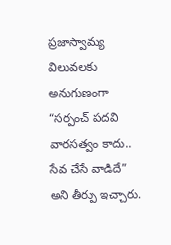ప్రజాస్వామ్య విలువలకు అనుగుణంగా “సర్పంచ్ పదవి వారసత్వం కాదు.. సేవ చేసే వాడిదే” అని తీర్పు ఇచ్చారు.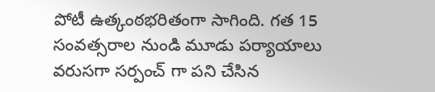పోటీ ఉత్కంఠభరితంగా సాగింది. గత 15 సంవత్సరాల నుండి మూడు పర్యాయాలు వరుసగా సర్పంచ్ గా పని చేసిన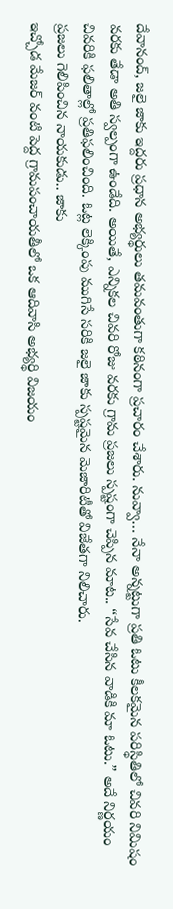దేవానంద్, జలై జాకు ఇద్దరు ప్రధాన అభ్యర్థులు తమవంతుగా కఠినంగా ప్రచారం చేశారు. నువ్వా… నేనా అన్నట్టుగా ప్రతి ఓటు కీలకమైన పరిస్థితిలో చివరి నిమిషం వరకు తేడా అతి స్వల్పంగా ఉండేది. అయితే, ఎన్నికల చివరి రోజు వరకు గ్రామ ప్రజలు స్పష్టంగా చెప్పిన మాట.. “సేవ చేసిన వాడికి మా ఓటు.” అదే నిర్ణయం చివరికి ఫలితాల్లో ప్రతిఫలించింది. ఓట్ల లెక్కింపు ముగిసే సరికి జలై జాకు స్పష్టమైన మెజారిటీతో విజేతగా నిలిచారు.
ప్రజలు గెలిపించిన నాయకుడు.. జాకు
ఇచ్చోడ మేజర్ వంటి పెద్ద గ్రామపంచాయతీలో ఒక ఆదివాసి అభ్యర్థి విజయం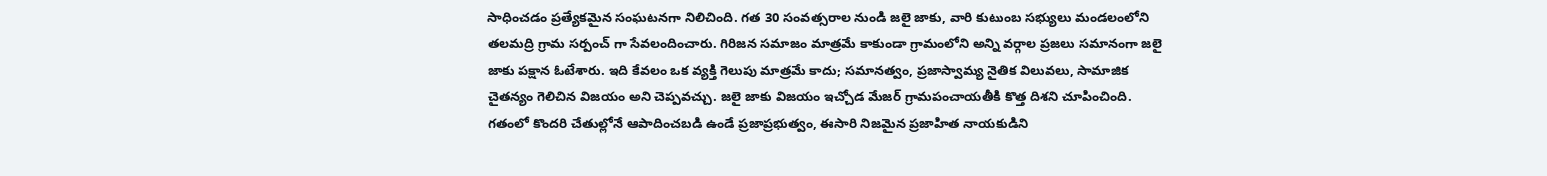సాధించడం ప్రత్యేకమైన సంఘటనగా నిలిచింది. గత 30 సంవత్సరాల నుండి జలై జాకు, వారి కుటుంబ సభ్యులు మండలంలోని తలమద్రి గ్రామ సర్పంచ్ గా సేవలందించారు. గిరిజన సమాజం మాత్రమే కాకుండా గ్రామంలోని అన్ని వర్గాల ప్రజలు సమానంగా జలై జాకు పక్షాన ఓటేశారు. ఇది కేవలం ఒక వ్యక్తి గెలుపు మాత్రమే కాదు; సమానత్వం, ప్రజాస్వామ్య నైతిక విలువలు, సామాజిక చైతన్యం గెలిచిన విజయం అని చెప్పవచ్చు. జలై జాకు విజయం ఇచ్చోడ మేజర్ గ్రామపంచాయతీకి కొత్త దిశని చూపించింది. గతంలో కొందరి చేతుల్లోనే ఆపాదించబడి ఉండే ప్రజాప్రభుత్వం, ఈసారి నిజమైన ప్రజాహిత నాయకుడిని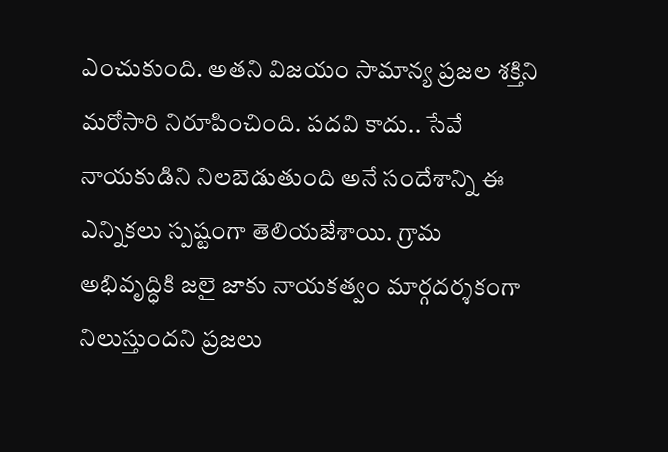ఎంచుకుంది. అతని విజయం సామాన్య ప్రజల శక్తిని మరోసారి నిరూపించింది. పదవి కాదు.. సేవే నాయకుడిని నిలబెడుతుంది అనే సందేశాన్ని ఈ ఎన్నికలు స్పష్టంగా తెలియజేశాయి. గ్రామ అభివృద్ధికి జలై జాకు నాయకత్వం మార్గదర్శకంగా నిలుస్తుందని ప్రజలు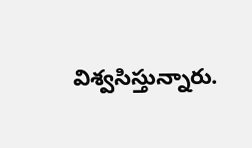విశ్వసిస్తున్నారు.